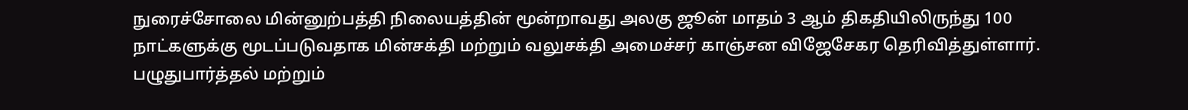நுரைச்சோலை மின்னுற்பத்தி நிலையத்தின் மூன்றாவது அலகு ஜூன் மாதம் 3 ஆம் திகதியிலிருந்து 100 நாட்களுக்கு மூடப்படுவதாக மின்சக்தி மற்றும் வலுசக்தி அமைச்சர் காஞ்சன விஜேசேகர தெரிவித்துள்ளார்.
பழுதுபார்த்தல் மற்றும்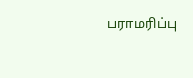பராமரிப்பு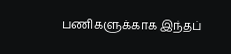பணிகளுக்காக இந்தப்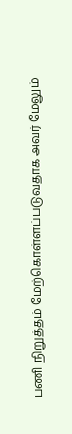பணி நிறுத்தம் மேற்கொள்ளப்படுவதாக அவர் மேலும்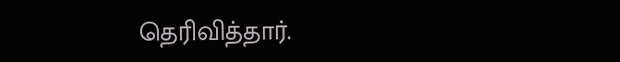தெரிவித்தார்.